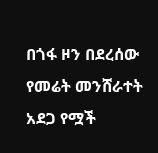በጎፋ ዞን በደረሰው የመሬት መንሸራተት አደጋ የሟች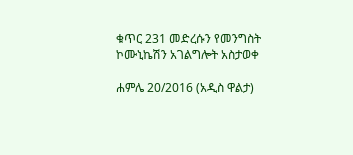ቁጥር 231 መድረሱን የመንግስት ኮሙኒኬሽን አገልግሎት አስታወቀ

ሐምሌ 20/2016 (አዲስ ዋልታ)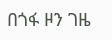በጎፋ ዞን ገዜ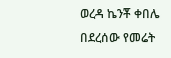ወረዳ ኬንቾ ቀበሌ በደረሰው የመሬት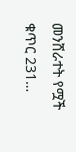መንሸራተት የሟች ቁጥር 231…